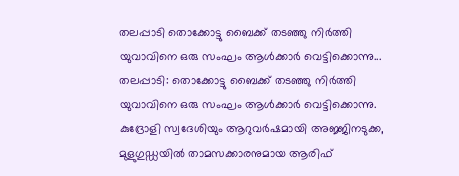തലപ്പാടി തൊക്കോട്ടു ബൈക്ക് തടഞ്ഞു നിർത്തി യുവാവിനെ ഒരു സംഘം ആൾക്കാർ വെട്ടിക്കൊന്നു...
തലപ്പാടി: തൊക്കോട്ടു ബൈക്ക് തടഞ്ഞു നിർത്തി യുവാവിനെ ഒരു സംഘം ആൾക്കാർ വെട്ടിക്കൊന്നു. കുദ്രോളി സ്വദേശിയും ആറുവർഷമായി അജ്ജിനടുക്ക, മുളുഗുഡ്ഡയിൽ താമസക്കാരനുമായ ആരിഫ്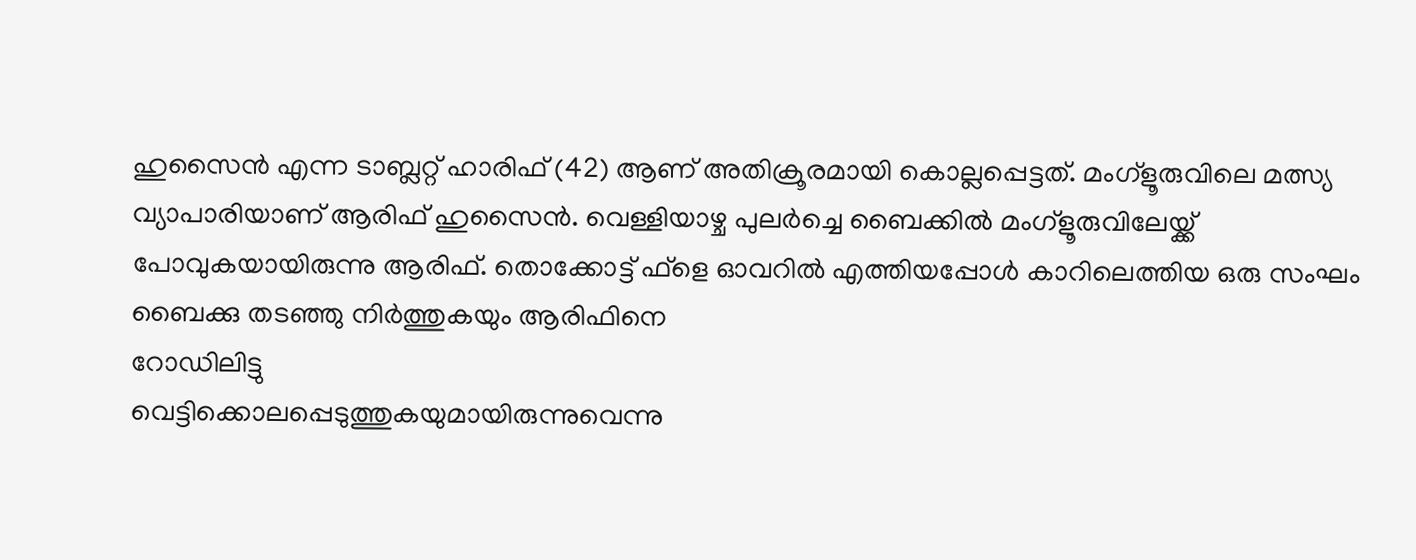ഹുസൈൻ എന്ന ടാബ്ലറ്റ് ഹാരിഫ് (42) ആണ് അതിക്രൂരമായി കൊല്ലപ്പെട്ടത്. മംഗ്ളൂരുവിലെ മത്സ്യ വ്യാപാരിയാണ് ആരിഫ് ഹുസൈൻ. വെള്ളിയാഴ്ച പുലർച്ചെ ബൈക്കിൽ മംഗ്ളൂരുവിലേയ്ക്ക് പോവുകയായിരുന്നു ആരിഫ്. തൊക്കോട്ട് ഫ്ളെ ഓവറിൽ എത്തിയപ്പോൾ കാറിലെത്തിയ ഒരു സംഘം ബൈക്കു തടഞ്ഞു നിർത്തുകയും ആരിഫിനെ
റോഡിലിട്ടു
വെട്ടിക്കൊലപ്പെടുത്തുകയുമായിരുന്നുവെന്നു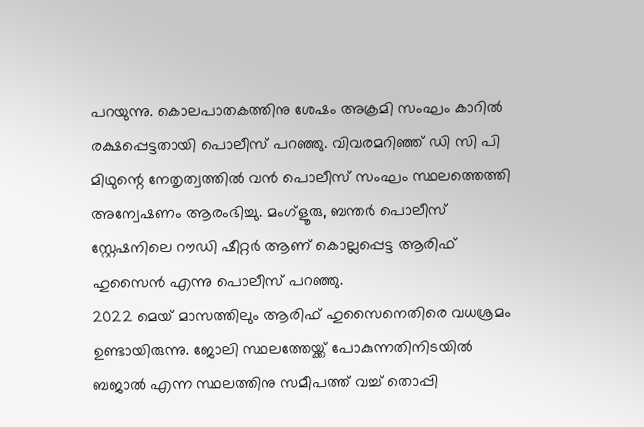പറയുന്നു. കൊലപാതകത്തിനു ശേഷം അക്രമി സംഘം കാറിൽ രക്ഷപ്പെട്ടതായി പൊലീസ് പറഞ്ഞു. വിവരമറിഞ്ഞ് ഡി സി പി മിഥുന്റെ നേതൃത്വത്തിൽ വൻ പൊലീസ് സംഘം സ്ഥലത്തെത്തി അന്വേഷണം ആരംഭിച്ചു. മംഗ്ളൂരു, ബന്തർ പൊലീസ് സ്റ്റേഷനിലെ റൗഡി ഷീറ്റർ ആണ് കൊല്ലപ്പെട്ട ആരിഫ് ഹുസൈൻ എന്നു പൊലീസ് പറഞ്ഞു.
2022 മെയ് മാസത്തിലും ആരിഫ് ഹുസൈനെതിരെ വധശ്രമം ഉണ്ടായിരുന്നു. ജോലി സ്ഥലത്തേയ്ക്ക് പോകുന്നതിനിടയിൽ ബജാൽ എന്ന സ്ഥലത്തിനു സമീപത്ത് വച്ച് തൊപ്പി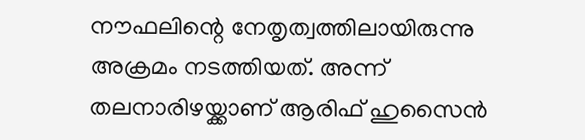നൗഫലിന്റെ നേതൃത്വത്തിലായിരുന്നു അക്രമം നടത്തിയത്. അന്ന് തലനാരിഴയ്ക്കാണ് ആരിഫ് ഹുസൈൻ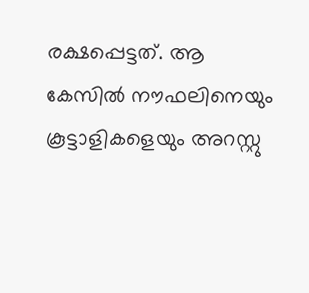രക്ഷപ്പെട്ടത്. ആ കേസിൽ നൗഫലിനെയും കൂട്ടാളികളെയും അറസ്റ്റു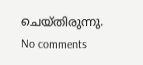ചെയ്തിരുന്നു.
No comments